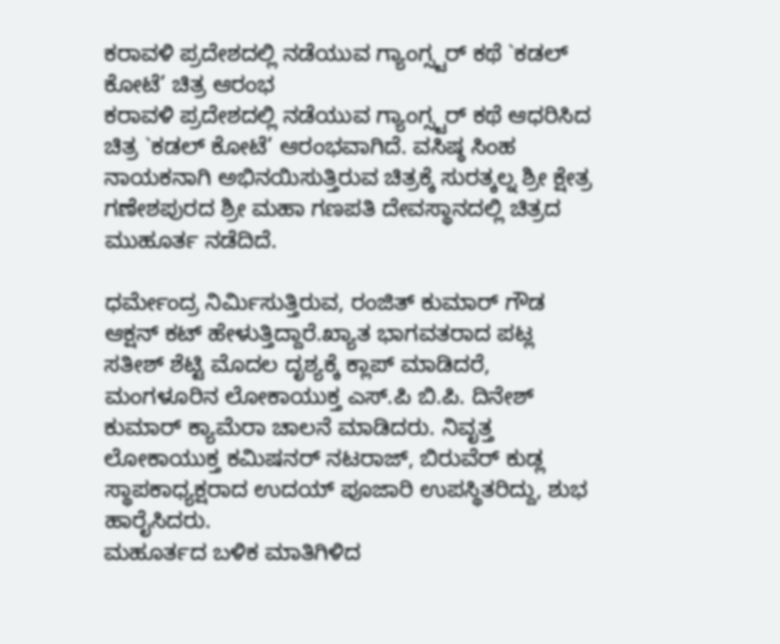ಕರಾವಳಿ ಪ್ರದೇಶದಲ್ಲಿ ನಡೆಯುವ ಗ್ಯಾಂಗ್ಸ್ಟರ್ ಕಥೆ `ಕಡಲ್ ಕೋಟೆ’ ಚಿತ್ರ ಆರಂಭ
ಕರಾವಳಿ ಪ್ರದೇಶದಲ್ಲಿ ನಡೆಯುವ ಗ್ಯಾಂಗ್ಸ್ಟರ್ ಕಥೆ ಆಧರಿಸಿದ ಚಿತ್ರ `ಕಡಲ್ ಕೋಟೆ’ ಆರಂಭವಾಗಿದೆ. ವಸಿಷ್ಠ ಸಿಂಹ ನಾಯಕನಾಗಿ ಅಭಿನಯಿಸುತ್ತಿರುವ ಚಿತ್ರಕ್ಕೆ ಸುರತ್ಕಲ್ನ ಶ್ರೀ ಕ್ಷೇತ್ರ ಗಣೇಶಪುರದ ಶ್ರೀ ಮಹಾ ಗಣಪತಿ ದೇವಸ್ಥಾನದಲ್ಲಿ ಚಿತ್ರದ ಮುಹೂರ್ತ ನಡೆದಿದೆ.

ಧರ್ಮೇಂದ್ರ ನಿರ್ಮಿಸುತ್ತಿರುವ, ರಂಜಿತ್ ಕುಮಾರ್ ಗೌಡ ಆಕ್ಷನ್ ಕಟ್ ಹೇಳುತ್ತಿದ್ದಾರೆ.ಖ್ಯಾತ ಭಾಗವತರಾದ ಪಟ್ಲ ಸತೀಶ್ ಶೆಟ್ಟಿ ಮೊದಲ ದೃಶ್ಯಕ್ಕೆ ಕ್ಲಾಪ್ ಮಾಡಿದರೆ, ಮಂಗಳೂರಿನ ಲೋಕಾಯುಕ್ತ ಎಸ್.ಪಿ ಬಿ.ಪಿ. ದಿನೇಶ್ ಕುಮಾರ್ ಕ್ಯಾಮೆರಾ ಚಾಲನೆ ಮಾಡಿದರು. ನಿವೃತ್ತ ಲೋಕಾಯುಕ್ತ ಕಮಿಷನರ್ ನಟರಾಜ್, ಬಿರುವೆರ್ ಕುಡ್ಲ ಸ್ಥಾಪಕಾಧ್ಯಕ್ಷರಾದ ಉದಯ್ ಪೂಜಾರಿ ಉಪಸ್ಥಿತರಿದ್ದು, ಶುಭ ಹಾರೈಸಿದರು.
ಮಹೂರ್ತದ ಬಳಿಕ ಮಾತಿಗಿಳಿದ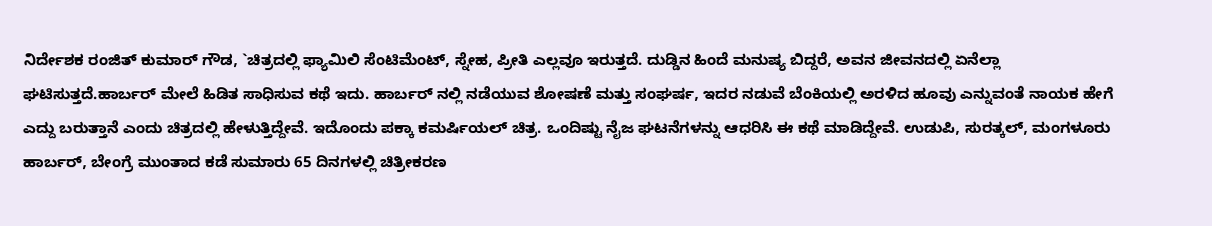ನಿರ್ದೇಶಕ ರಂಜಿತ್ ಕುಮಾರ್ ಗೌಡ, `ಚಿತ್ರದಲ್ಲಿ ಫ್ಯಾಮಿಲಿ ಸೆಂಟಿಮೆಂಟ್, ಸ್ನೇಹ, ಪ್ರೀತಿ ಎಲ್ಲವೂ ಇರುತ್ತದೆ. ದುಡ್ಡಿನ ಹಿಂದೆ ಮನುಷ್ಯ ಬಿದ್ದರೆ, ಅವನ ಜೀವನದಲ್ಲಿ ಏನೆಲ್ಲಾ ಘಟಿಸುತ್ತದೆ.ಹಾರ್ಬರ್ ಮೇಲೆ ಹಿಡಿತ ಸಾಧಿಸುವ ಕಥೆ ಇದು. ಹಾರ್ಬರ್ ನಲ್ಲಿ ನಡೆಯುವ ಶೋಷಣೆ ಮತ್ತು ಸಂಘರ್ಷ, ಇದರ ನಡುವೆ ಬೆಂಕಿಯಲ್ಲಿ ಅರಳಿದ ಹೂವು ಎನ್ನುವಂತೆ ನಾಯಕ ಹೇಗೆ ಎದ್ದು ಬರುತ್ತಾನೆ ಎಂದು ಚಿತ್ರದಲ್ಲಿ ಹೇಳುತ್ತಿದ್ದೇವೆ. ಇದೊಂದು ಪಕ್ಕಾ ಕಮರ್ಷಿಯಲ್ ಚಿತ್ರ. ಒಂದಿಷ್ಟು ನೈಜ ಘಟನೆಗಳನ್ನು ಆಧರಿಸಿ ಈ ಕಥೆ ಮಾಡಿದ್ದೇವೆ. ಉಡುಪಿ, ಸುರತ್ಕಲ್, ಮಂಗಳೂರು ಹಾರ್ಬರ್, ಬೇಂಗ್ರೆ ಮುಂತಾದ ಕಡೆ ಸುಮಾರು 65 ದಿನಗಳಲ್ಲಿ ಚಿತ್ರೀಕರಣ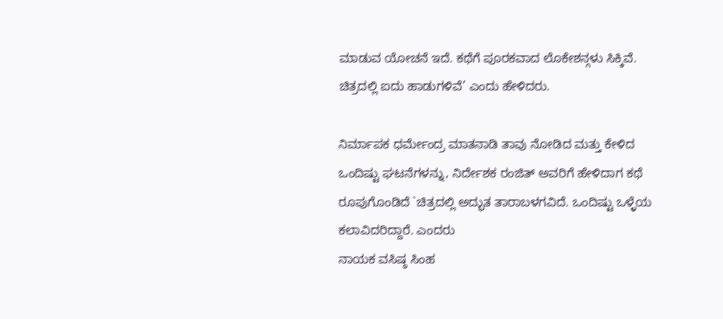ಮಾಡುವ ಯೋಚನೆ ಇದೆ. ಕಥೆಗೆ ಪೂರಕವಾದ ಲೊಕೇಶನ್ಗಳು ಸಿಕ್ಕಿವೆ. ಚಿತ್ರದಲ್ಲಿ ಐದು ಹಾಡುಗಳಿವೆ’ ಎಂದು ಹೇಳಿದರು.

ನಿರ್ಮಾಪಕ ಧರ್ಮೇಂದ್ರ ಮಾತನಾಡಿ ತಾವು ನೋಡಿದ ಮತ್ತು ಕೇಳಿದ ಒಂದಿಷ್ಟು ಘಟನೆಗಳನ್ನು, ನಿರ್ದೇಶಕ ರಂಜಿತ್ ಅವರಿಗೆ ಹೇಳಿದಾಗ ಕಥೆ ರೂಪುಗೊಂಡಿದೆ `ಚಿತ್ರದಲ್ಲಿ ಅದ್ಭುತ ತಾರಾಬಳಗವಿದೆ. ಒಂದಿಷ್ಟು ಒಳ್ಳೆಯ ಕಲಾವಿದರಿದ್ದಾರೆ. ಎಂದರು
ನಾಯಕ ವಸಿಷ್ಠ ಸಿಂಹ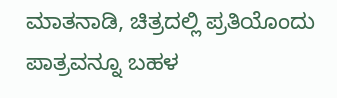ಮಾತನಾಡಿ, ಚಿತ್ರದಲ್ಲಿ ಪ್ರತಿಯೊಂದು ಪಾತ್ರವನ್ನೂ ಬಹಳ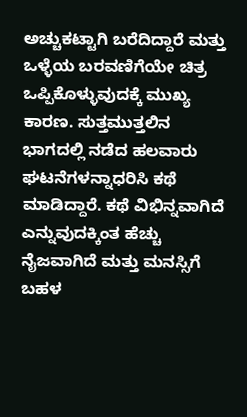ಅಚ್ಚುಕಟ್ಟಾಗಿ ಬರೆದಿದ್ದಾರೆ ಮತ್ತು ಒಳ್ಳೆಯ ಬರವಣಿಗೆಯೇ ಚಿತ್ರ ಒಪ್ಪಿಕೊಳ್ಳುವುದಕ್ಕೆ ಮುಖ್ಯ ಕಾರಣ. ಸುತ್ತಮುತ್ತಲಿನ ಭಾಗದಲ್ಲಿ ನಡೆದ ಹಲವಾರು ಘಟನೆಗಳನ್ನಾಧರಿಸಿ ಕಥೆ ಮಾಡಿದ್ದಾರೆ. ಕಥೆ ವಿಭಿನ್ನವಾಗಿದೆ ಎನ್ನುವುದಕ್ಕಿಂತ ಹೆಚ್ಚು ನೈಜವಾಗಿದೆ ಮತ್ತು ಮನಸ್ಸಿಗೆ ಬಹಳ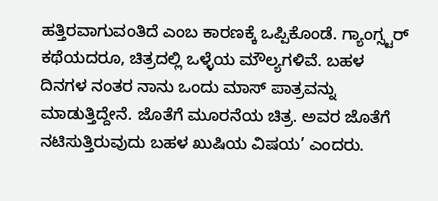ಹತ್ತಿರವಾಗುವಂತಿದೆ ಎಂಬ ಕಾರಣಕ್ಕೆ ಒಪ್ಪಿಕೊಂಡೆ. ಗ್ಯಾಂಗ್ಸ್ಟರ್ ಕಥೆಯದರೂ, ಚಿತ್ರದಲ್ಲಿ ಒಳ್ಳೆಯ ಮೌಲ್ಯಗಳಿವೆ. ಬಹಳ ದಿನಗಳ ನಂತರ ನಾನು ಒಂದು ಮಾಸ್ ಪಾತ್ರವನ್ನು ಮಾಡುತ್ತಿದ್ದೇನೆ. ಜೊತೆಗೆ ಮೂರನೆಯ ಚಿತ್ರ. ಅವರ ಜೊತೆಗೆ ನಟಿಸುತ್ತಿರುವುದು ಬಹಳ ಖುಷಿಯ ವಿಷಯ’ ಎಂದರು.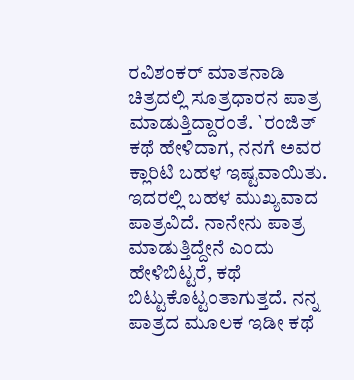ರವಿಶಂಕರ್ ಮಾತನಾಡಿ ಚಿತ್ರದಲ್ಲಿ ಸೂತ್ರಧಾರನ ಪಾತ್ರ ಮಾಡುತ್ತಿದ್ದಾರಂತೆ. `ರಂಜಿತ್ ಕಥೆ ಹೇಳಿದಾಗ, ನನಗೆ ಅವರ ಕ್ಲಾರಿಟಿ ಬಹಳ ಇಷ್ಟವಾಯಿತು. ಇದರಲ್ಲಿ ಬಹಳ ಮುಖ್ಯವಾದ ಪಾತ್ರವಿದೆ. ನಾನೇನು ಪಾತ್ರ ಮಾಡುತ್ತಿದ್ದೇನೆ ಎಂದು ಹೇಳಿಬಿಟ್ಟರೆ, ಕಥೆ ಬಿಟ್ಟುಕೊಟ್ಟಂತಾಗುತ್ತದೆ. ನನ್ನ ಪಾತ್ರದ ಮೂಲಕ ಇಡೀ ಕಥೆ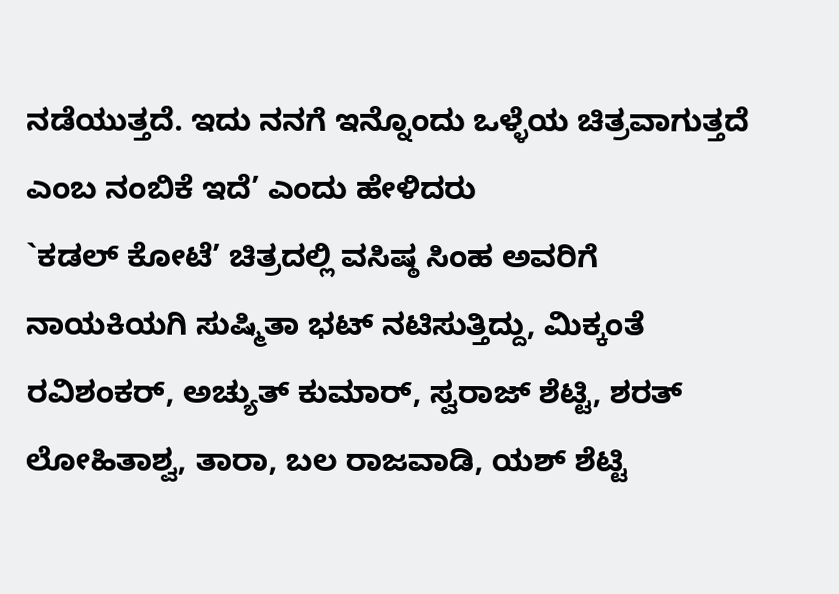ನಡೆಯುತ್ತದೆ. ಇದು ನನಗೆ ಇನ್ನೊಂದು ಒಳ್ಳೆಯ ಚಿತ್ರವಾಗುತ್ತದೆ ಎಂಬ ನಂಬಿಕೆ ಇದೆ’ ಎಂದು ಹೇಳಿದರು
`ಕಡಲ್ ಕೋಟೆ’ ಚಿತ್ರದಲ್ಲಿ ವಸಿಷ್ಠ ಸಿಂಹ ಅವರಿಗೆ ನಾಯಕಿಯಗಿ ಸುಷ್ಮಿತಾ ಭಟ್ ನಟಿಸುತ್ತಿದ್ದು, ಮಿಕ್ಕಂತೆ ರವಿಶಂಕರ್, ಅಚ್ಯುತ್ ಕುಮಾರ್, ಸ್ವರಾಜ್ ಶೆಟ್ಟಿ, ಶರತ್ ಲೋಹಿತಾಶ್ವ, ತಾರಾ, ಬಲ ರಾಜವಾಡಿ, ಯಶ್ ಶೆಟ್ಟಿ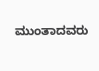ಮುಂತಾದವರು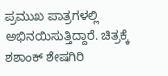ಪ್ರಮುಖ ಪಾತ್ರಗಳಲ್ಲಿ ಅಭಿನಯಿಸುತ್ತಿದ್ದಾರೆ. ಚಿತ್ರಕ್ಕೆ ಶಶಾಂಕ್ ಶೇಷಗಿರಿ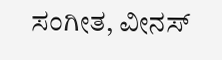ಸಂಗೀತ, ವೀನಸ್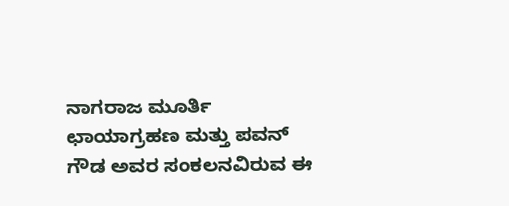ನಾಗರಾಜ ಮೂರ್ತಿ ಛಾಯಾಗ್ರಹಣ ಮತ್ತು ಪವನ್ ಗೌಡ ಅವರ ಸಂಕಲನವಿರುವ ಈ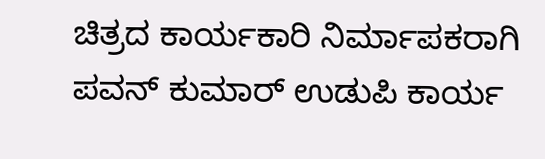ಚಿತ್ರದ ಕಾರ್ಯಕಾರಿ ನಿರ್ಮಾಪಕರಾಗಿ ಪವನ್ ಕುಮಾರ್ ಉಡುಪಿ ಕಾರ್ಯ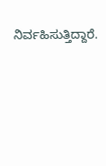ನಿರ್ವಹಿಸುತ್ತಿದ್ದಾರೆ.